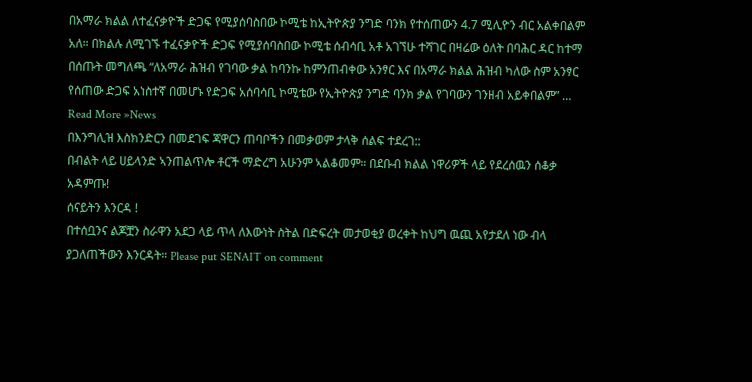በአማራ ክልል ለተፈናቃዮች ድጋፍ የሚያሰባስበው ኮሚቴ ከኢትዮጵያ ንግድ ባንክ የተሰጠውን 4.7 ሚሊዮን ብር አልቀበልም አለ። በክልሉ ለሚገኙ ተፈናቃዮች ድጋፍ የሚያሰባስበው ኮሚቴ ሰብሳቢ አቶ አገኘሁ ተሻገር በዛሬው ዕለት በባሕር ዳር ከተማ በሰጡት መግለጫ “ለአማራ ሕዝብ የገባው ቃል ከባንኩ ከምንጠብቀው አንፃር እና በአማራ ክልል ሕዝብ ካለው ስም አንፃር የሰጠው ድጋፍ አነስተኛ በመሆኑ የድጋፍ አሰባሳቢ ኮሚቴው የኢትዮጵያ ንግድ ባንክ ቃል የገባውን ገንዘብ አይቀበልም” …
Read More »News
በእንግሊዝ እስክንድርን በመደገፍ ጃዋርን ጠባቦችን በመቃወም ታላቅ ሰልፍ ተደረገ::
በብልት ላይ ሀይላንድ ኣንጠልጥሎ ቶርች ማድረግ አሁንም ኣልቆመም። በደቡብ ክልል ነዋሪዎች ላይ የደረሰዉን ሰቆቃ አዳምጡ!
ሰናይትን እንርዳ !
በተሰቧንና ልጆቿን ስራዋን አደጋ ላይ ጥላ ለእውነት ስትል በድፍረት መታወቂያ ወረቀት ከህግ ዉጪ አየታደለ ነው ብላ ያጋለጠችውን እንርዳት። Please put SENAIT on comment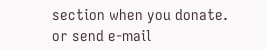section when you donate. or send e-mail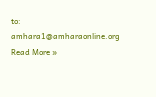to: amhara1@amharaonline.org
Read More »